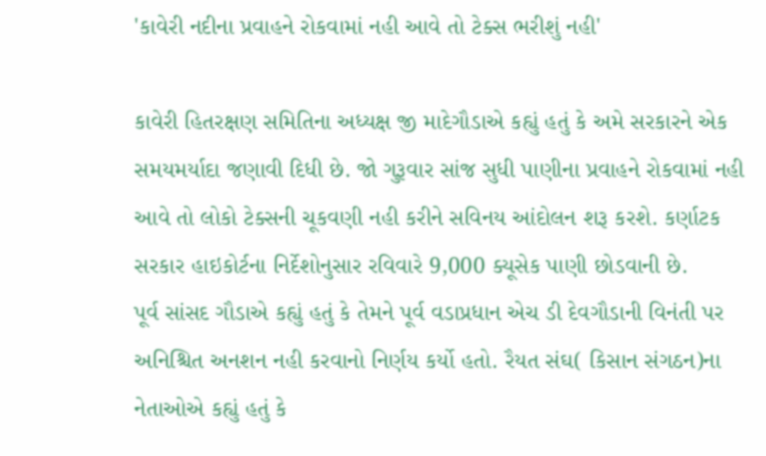'કાવેરી નદીના પ્રવાહને રોકવામાં નહી આવે તો ટેક્સ ભરીશું નહી'

કાવેરી હિતરક્ષણ સમિતિના અધ્યક્ષ જી માદેગૌડાએ કહ્યું હતું કે અમે સરકારને એક સમયમર્યાદા જણાવી દિધી છે. જો ગુરૂવાર સાંજ સુધી પાણીના પ્રવાહને રોકવામાં નહી આવે તો લોકો ટેક્સની ચૂકવણી નહી કરીને સવિનય આંદોલન શરૂ કરશે. કર્ણાટક સરકાર હાઇકોર્ટના નિર્દેશોનુસાર રવિવારે 9,000 ક્યૂસેક પાણી છોડવાની છે.
પૂર્વ સાંસદ ગૌડાએ કહ્યું હતું કે તેમને પૂર્વ વડાપ્રધાન એચ ડી દેવગૌડાની વિનંતી પર અનિશ્ચિત અનશન નહી કરવાનો નિર્ણય કર્યો હતો. રૈયત સંઘ( કિસાન સંગઠન)ના નેતાઓએ કહ્યું હતું કે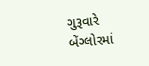ગુરૂવારે બેંગ્લોરમાં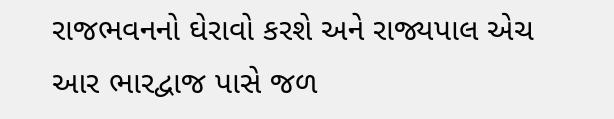રાજભવનનો ઘેરાવો કરશે અને રાજ્યપાલ એચ આર ભારદ્વાજ પાસે જળ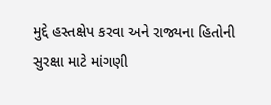મુદ્દે હસ્તક્ષેપ કરવા અને રાજ્યના હિતોની સુરક્ષા માટે માંગણી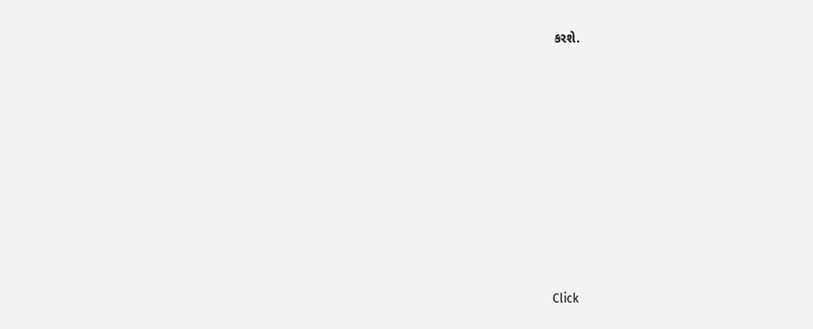કરશે.












Click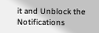it and Unblock the Notifications